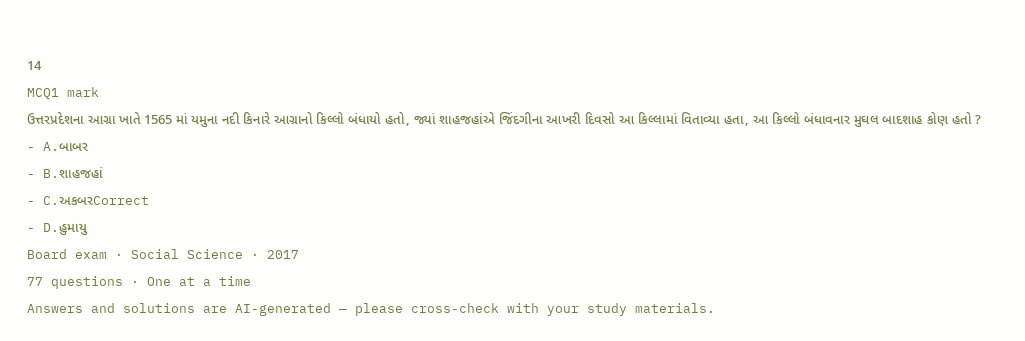14
MCQ1 mark
ઉત્તરપ્રદેશના આગ્રા ખાતે 1565 માં યમુના નદી કિનારે આગ્રાનો કિલ્લો બંધાયો હતો, જ્યાં શાહજહાંએ જિંદગીના આખરી દિવસો આ કિલ્લામાં વિતાવ્યા હતા, આ કિલ્લો બંધાવનાર મુઘલ બાદશાહ કોણ હતો ?
- A.બાબર
- B.શાહજહાં
- C.અકબરCorrect
- D.હુમાયુ
Board exam · Social Science · 2017
77 questions · One at a time
Answers and solutions are AI-generated — please cross-check with your study materials.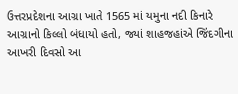ઉત્તરપ્રદેશના આગ્રા ખાતે 1565 માં યમુના નદી કિનારે આગ્રાનો કિલ્લો બંધાયો હતો, જ્યાં શાહજહાંએ જિંદગીના આખરી દિવસો આ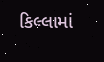કિલ્લામાં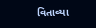વિતાવ્યા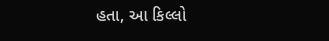હતા, આ કિલ્લો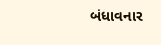બંધાવનાર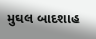મુઘલ બાદશાહ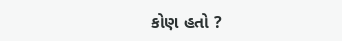કોણ હતો ?